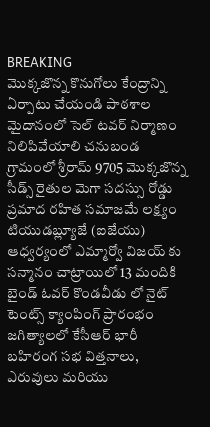BREAKING
మొక్కజొన్న కొనుగోలు కేంద్రాన్ని ఏర్పాటు చేయండి పాఠశాల మైదానంలో సెల్ టవర్ నిర్మాణం నిలిపివేయాలి చనుబండ గ్రామంలో శ్రీరామ్ 9705 మొక్కజొన్న సీడ్స్ రైతుల మెగా సదస్సు రోడ్డు ప్రమాద రహిత సమాజమే లక్ష్యం టియుడబ్ల్యూజే (ఐజేయు) ఆధ్వర్యంలో ఎమ్మార్వో విజయ్ కు సన్మానం చాట్రాయిలో 13 మందికి బైండ్ ఓవర్ కొండవీడు లో నైట్ టెంట్స్ క్యాంపింగ్ ప్రారంభం జగిత్యాలలో కేసీఆర్ భారీ బహిరంగ సభ విత్తనాలు, ఎరువులు మరియు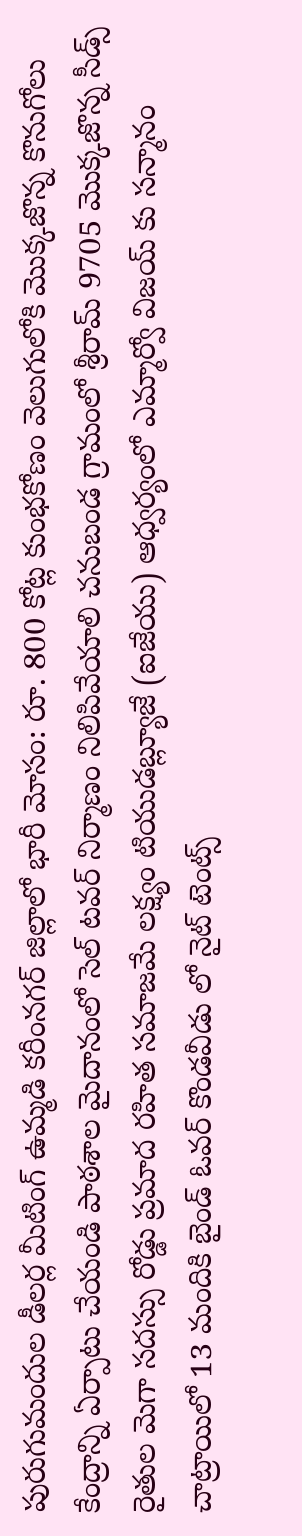పురుగుమందుల డీలర్ల మీటింగ్ ఉమ్మడి కరీంనగర్ జిల్లాలో భారీ మోసం: రూ. 800 కోట్ల కుంభకోణం వెలుగులోకి మొక్కజొన్న కొనుగోలు కేంద్రాన్ని ఏర్పాటు చేయండి పాఠశాల మైదానంలో సెల్ టవర్ నిర్మాణం నిలిపివేయాలి చనుబండ గ్రామంలో శ్రీరామ్ 9705 మొక్కజొన్న సీడ్స్ రైతుల మెగా సదస్సు రోడ్డు ప్రమాద రహిత సమాజమే లక్ష్యం టియుడబ్ల్యూజే (ఐజేయు) ఆధ్వర్యంలో ఎమ్మార్వో విజయ్ కు సన్మానం చాట్రాయిలో 13 మందికి బైండ్ ఓవర్ కొండవీడు లో నైట్ టెంట్స్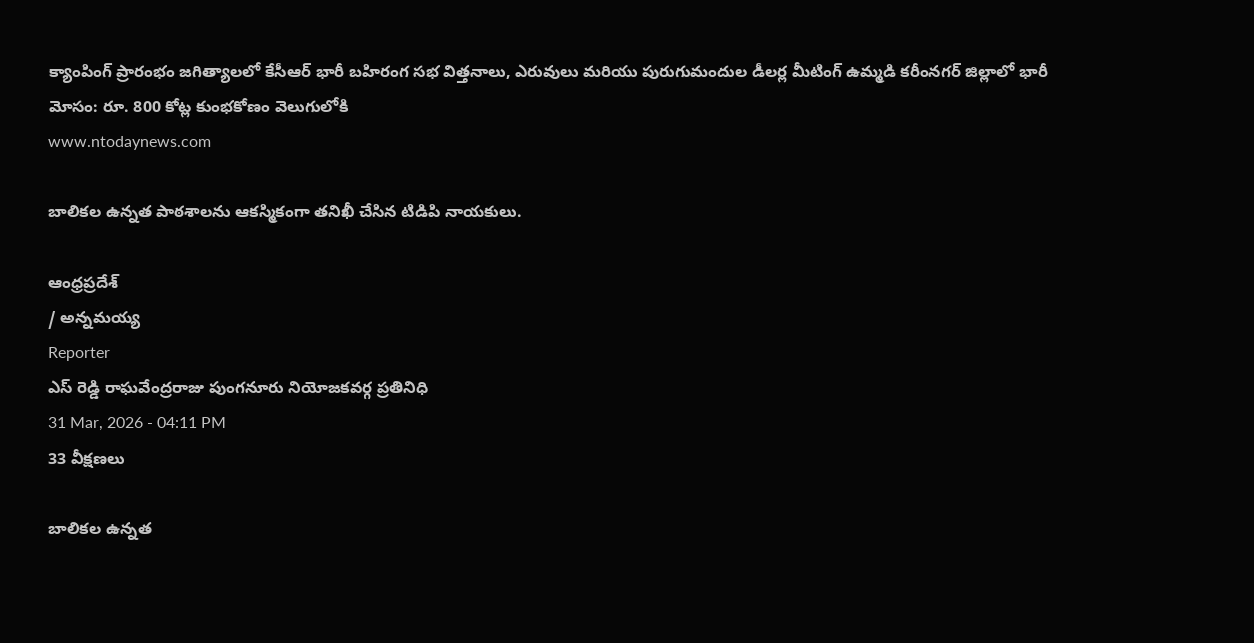క్యాంపింగ్ ప్రారంభం జగిత్యాలలో కేసీఆర్ భారీ బహిరంగ సభ విత్తనాలు, ఎరువులు మరియు పురుగుమందుల డీలర్ల మీటింగ్ ఉమ్మడి కరీంనగర్ జిల్లాలో భారీ మోసం: రూ. 800 కోట్ల కుంభకోణం వెలుగులోకి
www.ntodaynews.com

బాలికల ఉన్నత పాఠశాలను ఆకస్మికంగా తనిఖీ చేసిన టిడిపి నాయకులు.

ఆంధ్రప్రదేశ్
/ అన్నమయ్య
Reporter
ఎస్ రెడ్డి రాఘవేంద్రరాజు పుంగనూరు నియోజకవర్గ ప్రతినిధి
31 Mar, 2026 - 04:11 PM
33 వీక్షణలు

బాలికల ఉన్నత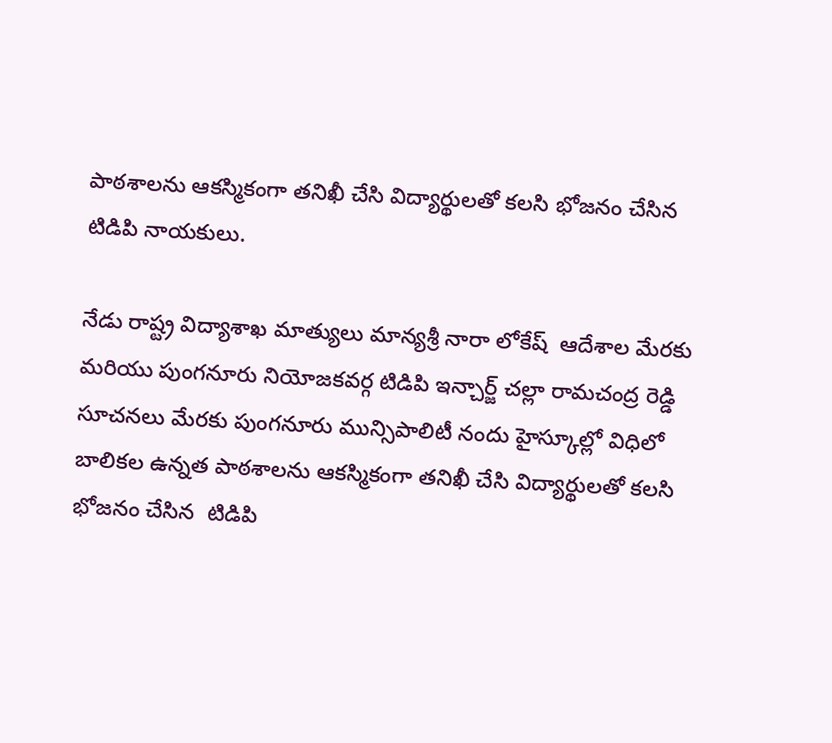పాఠశాలను ఆకస్మికంగా తనిఖీ చేసి విద్యార్థులతో కలసి భోజనం చేసిన  టిడిపి నాయకులు.

నేడు రాష్ట్ర విద్యాశాఖ మాత్యులు మాన్యశ్రీ నారా లోకేష్  ఆదేశాల మేరకు మరియు పుంగనూరు నియోజకవర్గ టిడిపి ఇన్చార్జ్ చల్లా రామచంద్ర రెడ్డి సూచనలు మేరకు పుంగనూరు మున్సిపాలిటీ నందు హైస్కూల్లో విధిలో బాలికల ఉన్నత పాఠశాలను ఆకస్మికంగా తనిఖీ చేసి విద్యార్థులతో కలసి భోజనం చేసిన  టిడిపి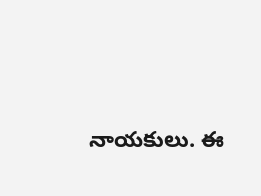నాయకులు. ఈ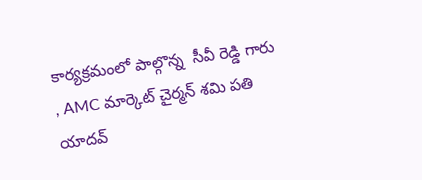కార్యక్రమంలో పాల్గొన్న  సీవీ రెడ్డి గారు , AMC మార్కెట్ చైర్మన్ శమి పతి యాదవ్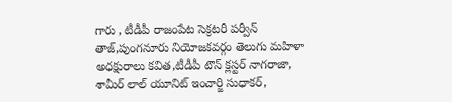గారు , టీడీపీ రాజంపేట సెక్రటరీ పర్వీన్ తాజ్,పుంగనూరు నియోజకవర్గం తెలుగు మహిళా అధక్షురాలు కవిత,టీడీపీ టౌన్ క్లస్టర్ నాగరాజా, శామీర్ లాల్ యూనిట్ ఇంచార్జి సుధాకర్,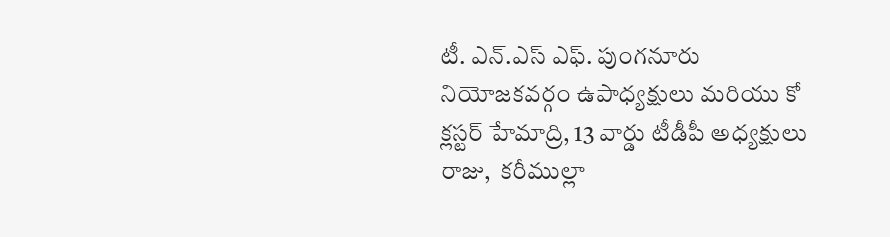టీ. ఎన్.ఎస్ ఎఫ్. పుంగనూరు నియోజకవర్గం ఉపాధ్యక్షులు మరియు కో క్లస్టర్ హేమాద్రి, 13 వార్డు టీడీపీ అధ్యక్షులు రాజు,  కరీముల్లా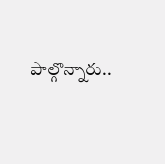పాల్గొన్నారు..